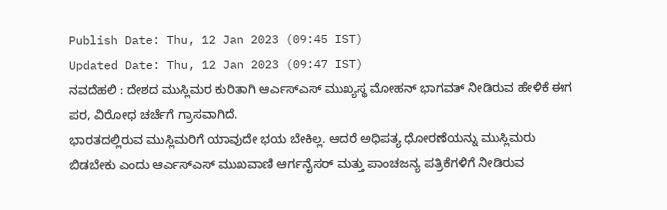Publish Date: Thu, 12 Jan 2023 (09:45 IST)
Updated Date: Thu, 12 Jan 2023 (09:47 IST)
ನವದೆಹಲಿ : ದೇಶದ ಮುಸ್ಲಿಮರ ಕುರಿತಾಗಿ ಆರ್ಎಸ್ಎಸ್ ಮುಖ್ಯಸ್ಥ ಮೋಹನ್ ಭಾಗವತ್ ನೀಡಿರುವ ಹೇಳಿಕೆ ಈಗ ಪರ, ವಿರೋಧ ಚರ್ಚೆಗೆ ಗ್ರಾಸವಾಗಿದೆ.
ಭಾರತದಲ್ಲಿರುವ ಮುಸ್ಲಿಮರಿಗೆ ಯಾವುದೇ ಭಯ ಬೇಕಿಲ್ಲ. ಆದರೆ ಅಧಿಪತ್ಯ ಧೋರಣೆಯನ್ನು ಮುಸ್ಲಿಮರು ಬಿಡಬೇಕು ಎಂದು ಆರ್ಎಸ್ಎಸ್ ಮುಖವಾಣಿ ಆರ್ಗನೈಸರ್ ಮತ್ತು ಪಾಂಚಜನ್ಯ ಪತ್ರಿಕೆಗಳಿಗೆ ನೀಡಿರುವ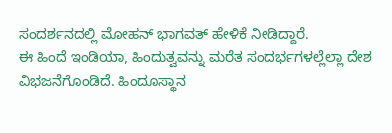ಸಂದರ್ಶನದಲ್ಲಿ ಮೋಹನ್ ಭಾಗವತ್ ಹೇಳಿಕೆ ನೀಡಿದ್ದಾರೆ.
ಈ ಹಿಂದೆ ಇಂಡಿಯಾ, ಹಿಂದುತ್ವವನ್ನು ಮರೆತ ಸಂದರ್ಭಗಳಲ್ಲೆಲ್ಲಾ ದೇಶ ವಿಭಜನೆಗೊಂಡಿದೆ. ಹಿಂದೂಸ್ಥಾನ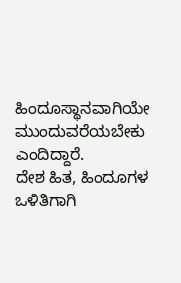ಹಿಂದೂಸ್ಥಾನವಾಗಿಯೇ ಮುಂದುವರೆಯಬೇಕು ಎಂದಿದ್ದಾರೆ.
ದೇಶ ಹಿತ, ಹಿಂದೂಗಳ ಒಳಿತಿಗಾಗಿ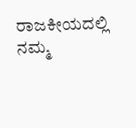ರಾಜಕೀಯದಲ್ಲಿ ನಮ್ಮ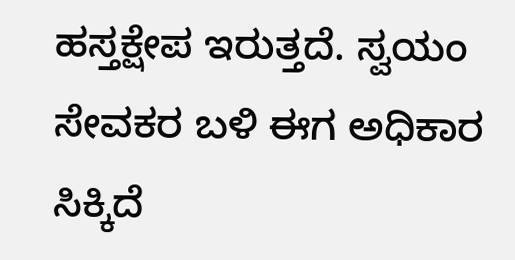ಹಸ್ತಕ್ಷೇಪ ಇರುತ್ತದೆ. ಸ್ವಯಂ ಸೇವಕರ ಬಳಿ ಈಗ ಅಧಿಕಾರ ಸಿಕ್ಕಿದೆ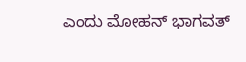ಎಂದು ಮೋಹನ್ ಭಾಗವತ್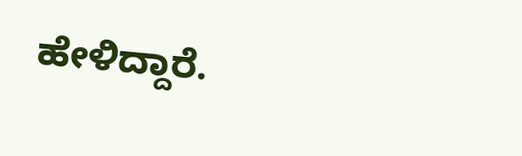ಹೇಳಿದ್ದಾರೆ.